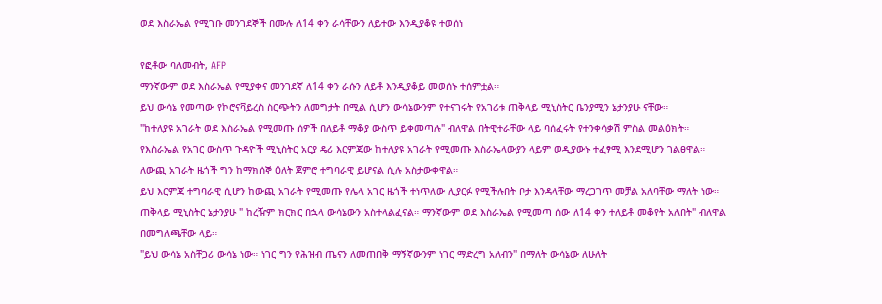ወደ እስራኤል የሚገቡ መንገደኞች በሙሉ ለ14 ቀን ራሳቸውን ለይተው እንዲያቆዩ ተወሰነ

የፎቶው ባለመብት, AFP
ማንኛውም ወደ እስራኤል የሚያቀና መንገደኛ ለ14 ቀን ራሱን ለይቶ እንዲያቆይ መወሰኑ ተሰምቷል።
ይህ ውሳኔ የመጣው የኮሮናቫይረስ ስርጭትን ለመግታት በሚል ሲሆን ውሳኔውንም የተናገሩት የአገሪቱ ጠቅላይ ሚኒስትር ቤንያሚን ኔታንያሁ ናቸው።
"ከተለያዩ አገራት ወደ እስራኤል የሚመጡ ሰዎች በለይቶ ማቆያ ውስጥ ይቀመጣሉ" ብለዋል በትዊተራቸው ላይ ባሰፈሩት የተንቀሳቃሽ ምስል መልዕክት።
የእስራኤል የአገር ውስጥ ጉዳዮች ሚኒስትር አርያ ዴሪ እርምጃው ከተለያዩ አገራት የሚመጡ እስራኤላውያን ላይም ወዲያውኑ ተፈፃሚ እንደሚሆን ገልፀዋል።
ለውጪ አገራት ዜጎች ግን ከማክሰኞ ዕለት ጀምሮ ተግባራዊ ይሆናል ሲሉ አስታውቀዋል።
ይህ እርምጃ ተግባራዊ ሲሆን ከውጪ አገራት የሚመጡ የሌላ አገር ዜጎች ተነጥለው ሊያርፉ የሚችሉበት ቦታ እንዳላቸው ማረጋገጥ መቻል አለባቸው ማለት ነው።
ጠቅላይ ሚኒስትር ኔታንያሁ " ከረዥም ክርክር በኋላ ውሳኔውን አስተላልፈናል። ማንኛውም ወደ እስራኤል የሚመጣ ሰው ለ14 ቀን ተለይቶ መቆየት አለበት" ብለዋል በመግለጫቸው ላይ።
"ይህ ውሳኔ አስቸጋሪ ውሳኔ ነው። ነገር ግን የሕዝብ ጤናን ለመጠበቅ ማኝኛውንም ነገር ማድረግ አለብን" በማለት ውሳኔው ለሁለት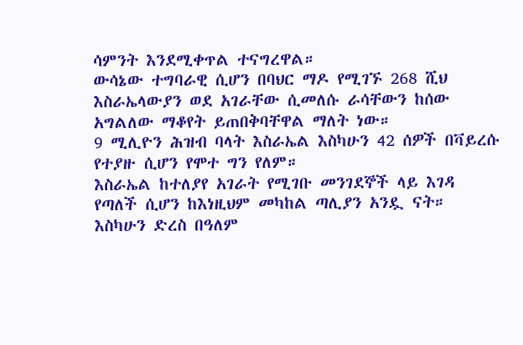ሳምንት እንደሚቀጥል ተናግረዋል።
ውሳኔው ተግባራዊ ሲሆን በባህር ማዶ የሚገኙ 268 ሺህ እስራኤላውያን ወደ አገራቸው ሲመለሱ ራሳቸውን ከሰው አግልለው ማቆየት ይጠበቅባቸዋል ማለት ነው።
9 ሚሊዮን ሕዝብ ባላት እስራኤል እስካሁን 42 ሰዎች በቫይረሱ የተያዙ ሲሆን የሞተ ግን የለም።
እስራኤል ከተለያየ አገራት የሚገቡ መንገደኞች ላይ እገዳ የጣለች ሲሆን ከእነዚህም መካከል ጣሊያን አንዷ ናት።
እስካሁን ድረስ በዓለም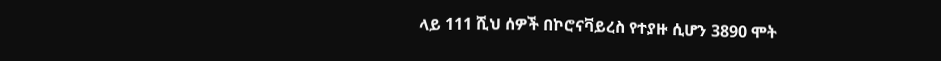ላይ 111 ሺህ ሰዎች በኮሮናቫይረስ የተያዙ ሲሆን 3890 ሞት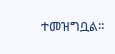ተመዝግቧል።